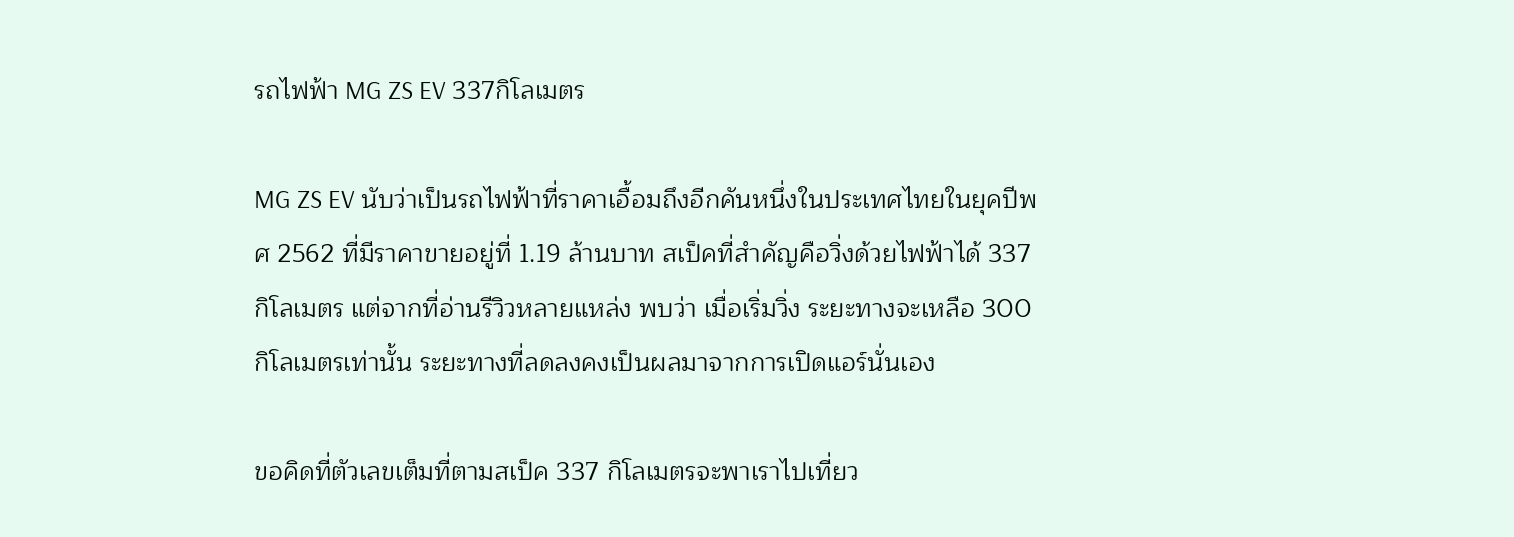รถไฟฟ้า MG ZS EV 337กิโลเมตร

MG ZS EV นับว่าเป็นรถไฟฟ้าที่ราคาเอื้อมถึงอีกคันหนึ่งในประเทศไทยในยุคปีพศ 2562 ที่มีราคาขายอยู่ที่ 1.19 ล้านบาท สเป็คที่สำคัญคือวิ่งด้วยไฟฟ้าได้ 337 กิโลเมตร แต่จากที่อ่านรีวิวหลายแหล่ง พบว่า เมื่อเริ่มวิ่ง ระยะทางจะเหลือ 300 กิโลเมตรเท่านั้น ระยะทางที่ลดลงคงเป็นผลมาจากการเปิดแอร์นั่นเอง

ขอคิดที่ตัวเลขเต็มที่ตามสเป็ค 337 กิโลเมตรจะพาเราไปเที่ยว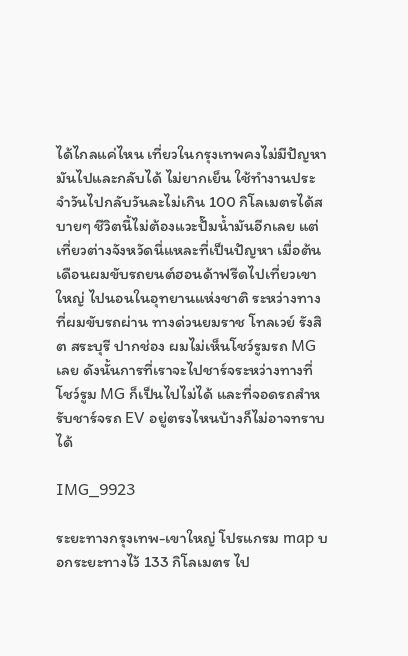ได้ไกลแค่ไหน เที่ยวในกรุงเทพคงไม่มีปัญหา มันไปและกลับได้ ไม่ยากเย็น ใช้ทำงานประจำวันไปกลับวันละไม่เกิน 100 กิโลเมตรได้สบายๆ ชีวิตนี้ไม่ต้องแวะปั๊มน้ำมันอีกเลย แต่เที่ยวต่างจังหวัดนี่แหละที่เป็นปัญหา เมื่อต้นเดือนผมขับรถยนต์ฮอนด้าฟรีดไปเที่ยวเขาใหญ่ ไปนอนในอุทยานแห่งชาติ ระหว่างทางที่ผมขับรถผ่าน ทางด่วนยมราช โทลเวย์ รังสิต สระบุรี ปากช่อง ผมไม่เห็นโชว์รูมรถ MG เลย ดังนั้นการที่เราจะไปชาร์จระหว่างทางที่โชว์รูม MG ก็เป็นไปไม่ได้ และที่จอดรถสำหรับชาร์จรถ EV อยู่ตรงไหนบ้างก็ไม่อาจทราบได้

IMG_9923

ระยะทางกรุงเทพ-เขาใหญ่ โปรแกรม map บอกระยะทางไว้ 133 กิโลเมตร ไป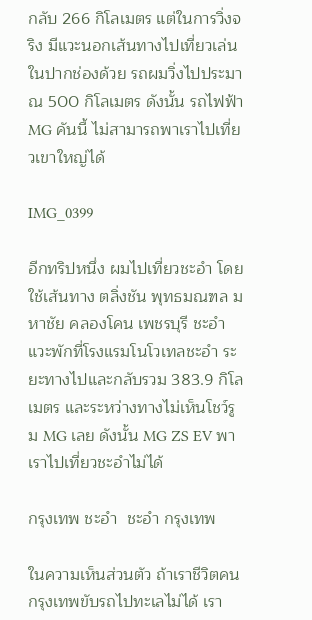กลับ 266 กิโลเมตร แต่ในการวิ่งจริง มีแวะนอกเส้นทางไปเที่ยวเล่นในปากช่องด้วย รถผมวิ่งไปประมาณ 500 กิโลเมตร ดังนั้น รถไฟฟ้า MG คันนี้ ไม่สามารถพาเราไปเที่ยวเขาใหญ่ได้

IMG_0399

อีกทริปหนึ่ง ผมไปเที่ยวชะอำ โดยใช้เส้นทาง ตลิ่งชัน พุทธมณฑล มหาชัย คลองโคน เพชรบุรี ชะอำ แวะพักที่โรงแรมโนโวเทลชะอำ ระยะทางไปและกลับรวม 383.9 กิโลเมตร และระหว่างทางไม่เห็นโชว์รูม MG เลย ดังนั้น MG ZS EV พาเราไปเที่ยวชะอำไม่ได้

กรุงเทพ ชะอำ  ชะอำ กรุงเทพ

ในความเห็นส่วนตัว ถ้าเราชีวิตคนกรุงเทพขับรถไปทะเลไม่ได้ เรา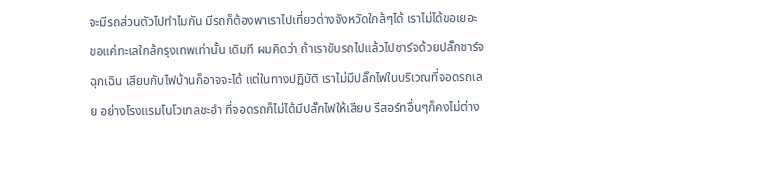จะมีรถส่วนตัวไปทำไมกัน มีรถก็ต้องพาเราไปเที่ยวต่างจังหวัดใกล้ๆได้ เราไม่ได้ขอเยอะ ขอแค่ทะเลใกล้กรุงเทพเท่านั้น เดิมที ผมคิดว่า ถ้าเราขับรถไปแล้วไปชาร์จด้วยปลั๊กชาร์จฉุกเฉิน เสียบกับไฟบ้านก็อาจจะได้ แต่ในทางปฏิบัติ เราไม่มีปลั๊กไฟในบริเวณที่จอดรถเลย อย่างโรงแรมโนโวเทลชะอำ ที่จอดรถก็ไม่ได้มีปลั๊กไฟให้เสียบ รีสอร์ทอื่นๆก็คงไม่ต่าง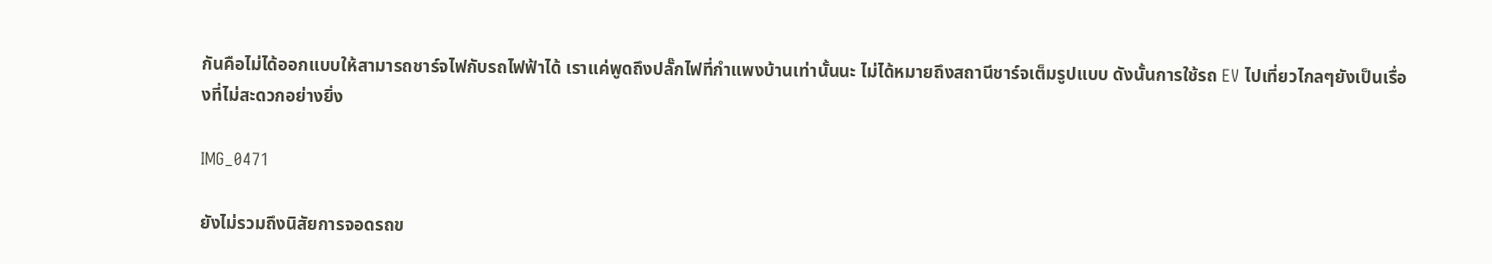กันคือไม่ได้ออกแบบให้สามารถชาร์จไฟกับรถไฟฟ้าได้ เราแค่พูดถึงปลั๊กไฟที่กำแพงบ้านเท่านั้นนะ ไม่ได้หมายถึงสถานีชาร์จเต็มรูปแบบ ดังนั้นการใช้รถ EV ไปเที่ยวไกลๆยังเป็นเรื่องที่ไม่สะดวกอย่างยิ่ง

IMG_0471

ยังไม่รวมถึงนิสัยการจอดรถข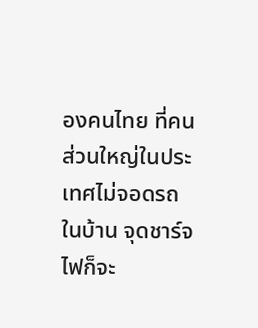องคนไทย ที่คนส่วนใหญ่ในประเทศไม่จอดรถในบ้าน จุดชาร์จไฟก็จะ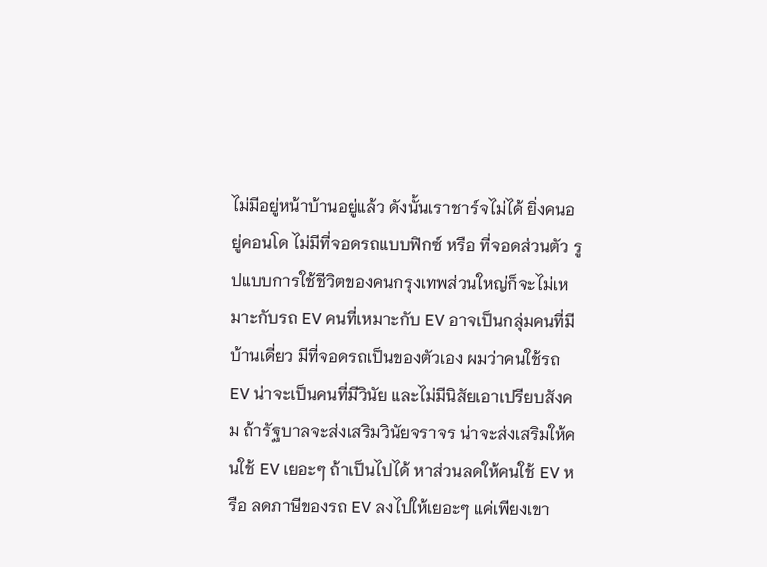ไม่มีอยู่หน้าบ้านอยู่แล้ว ดังนั้นเราชาร์จไม่ได้ ยิ่งคนอยู่คอนโด ไม่มีที่จอดรถแบบฟิกซ์ หรือ ที่จอดส่วนตัว รูปแบบการใช้ชีวิตของคนกรุงเทพส่วนใหญ่ก็จะไม่เหมาะกับรถ EV คนที่เหมาะกับ EV อาจเป็นกลุ่มคนที่มีบ้านเดี่ยว มีที่จอดรถเป็นของตัวเอง ผมว่าคนใช้รถ EV น่าจะเป็นคนที่มีวินัย และไม่มีนิสัยเอาเปรียบสังคม ถ้ารัฐบาลจะส่งเสริมวินัยจราจร น่าจะส่งเสริมให้คนใช้ EV เยอะๆ ถ้าเป็นไปได้ หาส่วนลดให้คนใช้ EV หรือ ลดภาษีของรถ EV ลงไปให้เยอะๆ แค่เพียงเขา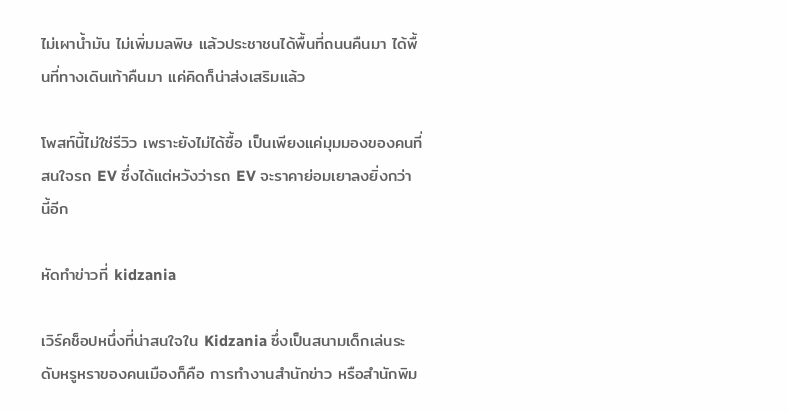ไม่เผาน้ำมัน ไม่เพิ่มมลพิษ แล้วประชาชนได้พื้นที่ถนนคืนมา ได้พื้นที่ทางเดินเท้าคืนมา แค่คิดก็น่าส่งเสริมแล้ว

โพสท์นี้ไม่ใช่รีวิว เพราะยังไม่ได้ซื้อ เป็นเพียงแค่มุมมองของคนที่สนใจรถ EV ซึ่งได้แต่หวังว่ารถ EV จะราคาย่อมเยาลงยิ่งกว่านี้อีก

หัดทำข่าวที่ kidzania

เวิร์คช็อปหนึ่งที่น่าสนใจใน Kidzania ซึ่งเป็นสนามเด็กเล่นระดับหรูหราของคนเมืองก็คือ การทำงานสำนักข่าว หรือสำนักพิม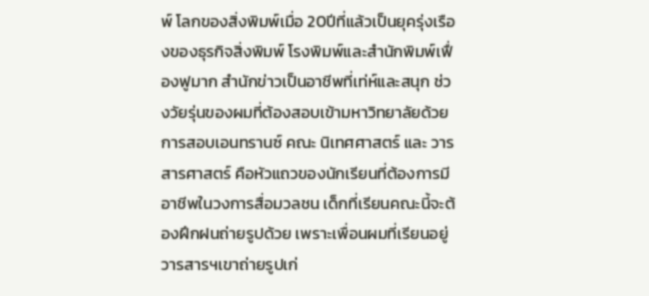พ์ โลกของสิ่งพิมพ์เมื่อ 20ปีที่แล้วเป็นยุครุ่งเรืองของธุรกิจสิ่งพิมพ์ โรงพิมพ์และสำนักพิมพ์เฟื่องฟูมาก สำนักข่าวเป็นอาชีพที่เท่ห์และสนุก ช่วงวัยรุ่นของผมที่ต้องสอบเข้ามหาวิทยาลัยด้วยการสอบเอนทรานซ์ คณะ นิเทศศาสตร์ และ วารสารศาสตร์ คือหัวแถวของนักเรียนที่ต้องการมีอาชีพในวงการสื่อมวลชน เด็กที่เรียนคณะนี้จะต้องฝึกฝนถ่ายรูปด้วย เพราะเพื่อนผมที่เรียนอยู่วารสารฯเขาถ่ายรูปเก่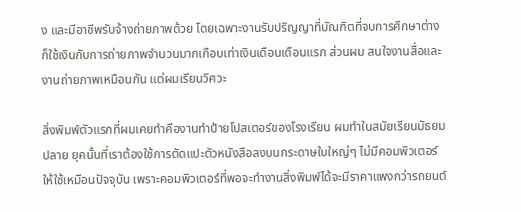ง และมีอาชีพรับจ้างถ่ายภาพด้วย โดยเฉพาะงานรับปริญญาที่บัณฑิตที่จบการศึกษาต่างก็ใช้เงินกับการถ่ายภาพจำนวนมากเกือบเท่าเงินเดือนเดือนแรก ส่วนผม สนใจงานสื่อและงานถ่ายภาพเหมือนกัน แต่ผมเรียนวิศวะ

สิ่งพิมพ์ตัวแรกที่ผมเคยทำคืองานทำป้ายโปสเตอร์ของโรงเรียน ผมทำในสมัยเรียนมัธยมปลาย ยุคนั้นที่เราต้องใช้การตัดแปะตัวหนังสือลงบนกระดาษใบใหญ่ๆ ไม่มีคอมพิวเตอร์ให้ใช้เหมือนปัจจุบัน เพราะคอมพิวเตอร์ที่พอจะทำงานสิ่งพิมพ์ได้จะมีราคาแพงกว่ารถยนต์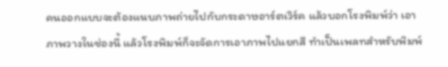คนออกแบบจะต้องแนบภาพถ่ายไปกับกระดาษอาร์ตเวิร์ค แล้วบอกโรงพิมพ์ว่า เอาภาพวางในช่องนี้ แล้วโรงพิมพ์ก็จะจัดการเอาภาพไปแยกสี ทำเป็นเพลทสำหรับพิมพ์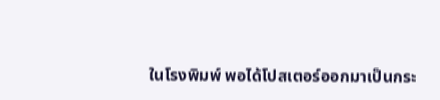ในโรงพิมพ์ พอได้โปสเตอร์ออกมาเป็นกระ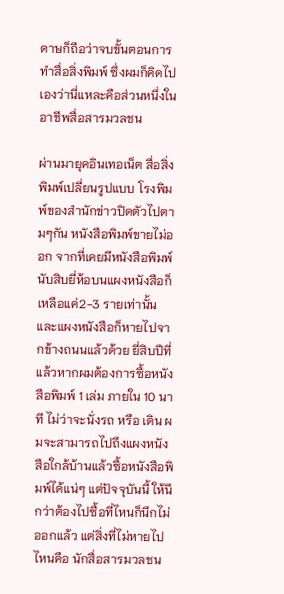ดาษก็ถือว่าจบขั้นตอนการทำสื่อสิ่งพิมพ์ ซึ่งผมก็คิดไปเองว่านี่แหละคือส่วนหนึ่งในอาชีพสื่อสารมวลชน

ผ่านมายุคอินเทอเน็ต สื่อสิ่งพิมพ์เปลี่ยนรูปแบบ โรงพิมพ์ของสำนักข่าวปิดตัวไปตามๆกัน หนังสือพิมพ์ขายไม่ออก จากที่เคยมีหนังสือพิมพ์นับสิบยี่ห้อบนแผงหนังสือก็เหลือแค่2-3 รายเท่านั้น และแผงหนังสือก็หายไปจากข้างถนนแล้วด้วย ยี่สิบปีที่แล้วหากผมต้องการซื้อหนังสือพิมพ์ 1 เล่ม ภายใน 10 นาที ไม่ว่าจะนั่งรถ หรือ เดิน ผมจะสามารถไปถึงแผงหนังสือใกล้บ้านแล้วซื้อหนังสือพิมพ์ได้แน่ๆ แต่ปัจจุบันนี้ ให้นึกว่าต้องไปซื้อที่ไหนก็นึกไม่ออกแล้ว แต่สิ่งที่ไม่หายไปไหนคือ นักสื่อสารมวลชน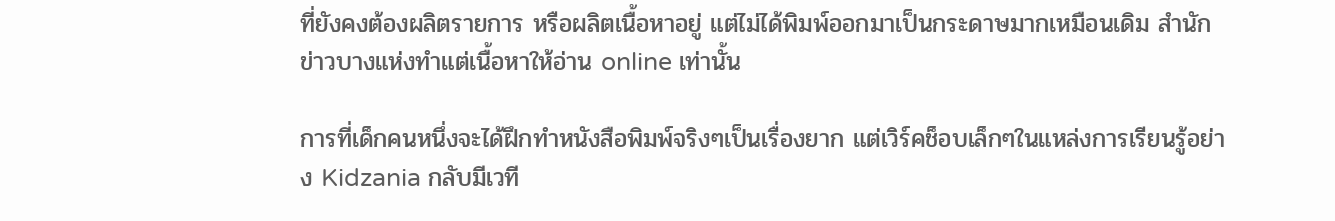ที่ยังคงต้องผลิตรายการ หรือผลิตเนื้อหาอยู่ แต่ไม่ได้พิมพ์ออกมาเป็นกระดาษมากเหมือนเดิม สำนักข่าวบางแห่งทำแต่เนื้อหาให้อ่าน online เท่านั้น

การที่เด็กคนหนึ่งจะได้ฝึกทำหนังสือพิมพ์จริงๆเป็นเรื่องยาก แต่เวิร์คช็อบเล็กๆในแหล่งการเรียนรู้อย่าง Kidzania กลับมีเวที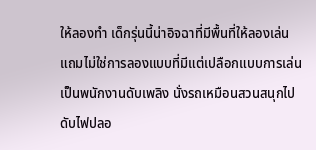ให้ลองทำ เด็กรุ่นนี้น่าอิจฉาที่มีพื้นที่ให้ลองเล่น แถมไม่ใช่การลองแบบที่มีแต่เปลือกแบบการเล่นเป็นพนักงานดับเพลิง นั่งรถเหมือนสวนสนุกไปดับไฟปลอ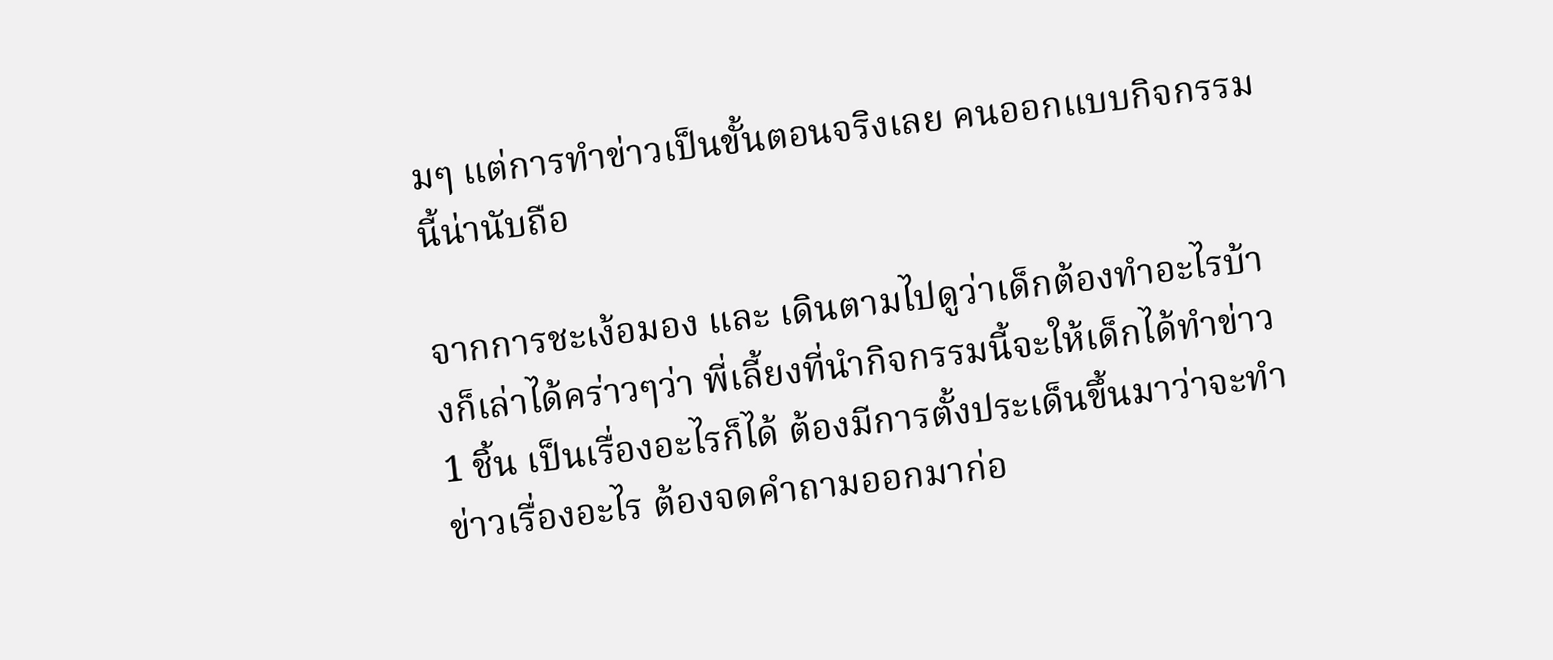มๆ แต่การทำข่าวเป็นขั้นตอนจริงเลย คนออกแบบกิจกรรมนี้น่านับถือ

จากการชะเง้อมอง และ เดินตามไปดูว่าเด็กต้องทำอะไรบ้างก็เล่าได้คร่าวๆว่า พี่เลี้ยงที่นำกิจกรรมนี้จะให้เด็กได้ทำข่าว 1 ชิ้น เป็นเรื่องอะไรก็ได้ ต้องมีการตั้งประเด็นขึ้นมาว่าจะทำข่าวเรื่องอะไร ต้องจดคำถามออกมาก่อ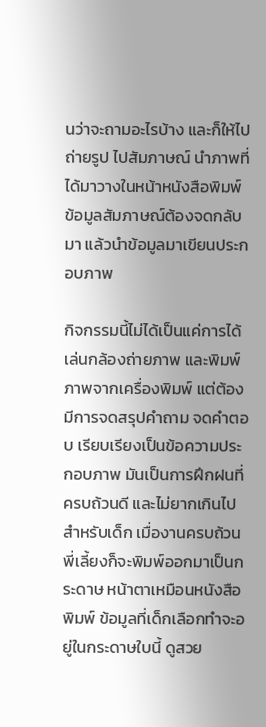นว่าจะถามอะไรบ้าง และก็ให้ไปถ่ายรูป ไปสัมภาษณ์ นำภาพที่ได้มาวางในหน้าหนังสือพิมพ์ ข้อมูลสัมภาษณ์ต้องจดกลับมา แล้วนำข้อมูลมาเขียนประกอบภาพ

กิจกรรมนี้ไม่ได้เป็นแค่การได้เล่นกล้องถ่ายภาพ และพิมพ์ภาพจากเครื่องพิมพ์ แต่ต้องมีการจดสรุปคำถาม จดคำตอบ เรียบเรียงเป็นข้อความประกอบภาพ มันเป็นการฝึกฝนที่ครบถ้วนดี และไม่ยากเกินไปสำหรับเด็ก เมื่องานครบถ้วน พี่เลี้ยงก็จะพิมพ์ออกมาเป็นกระดาษ หน้าตาเหมือนหนังสือพิมพ์ ข้อมูลที่เด็กเลือกทำจะอยู่ในกระดาษใบนี้ ดูสวย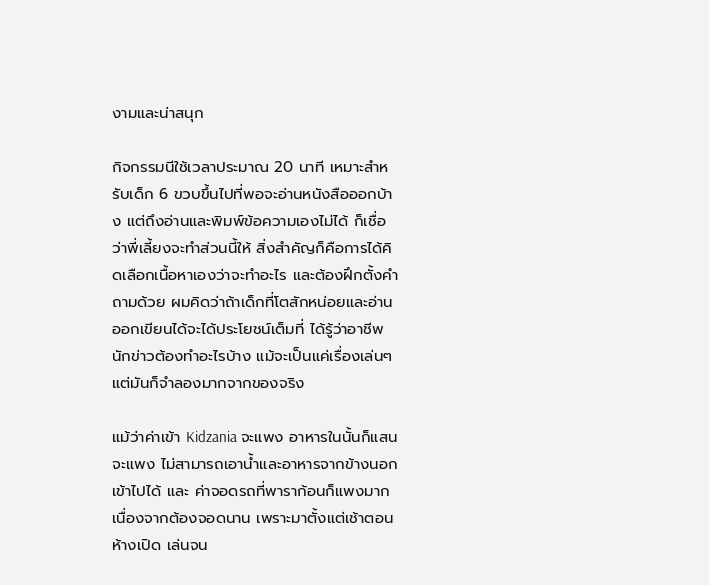งามและน่าสนุก

กิจกรรมนีใช้เวลาประมาณ 20 นาที เหมาะสำหรับเด็ก 6 ขวบขึ้นไปที่พอจะอ่านหนังสือออกบ้าง แต่ถึงอ่านและพิมพ์ข้อความเองไม่ได้ ก็เชื่อว่าพี่เลี้ยงจะทำส่วนนี้ให้ สิ่งสำคัญก็คือการได้คิดเลือกเนื้อหาเองว่าจะทำอะไร และต้องฝึกตั้งคำถามด้วย ผมคิดว่าถ้าเด็กที่โตสักหน่อยและอ่านออกเขียนได้จะได้ประโยชน์เต็มที่ ได้รู้ว่าอาชีพนักข่าวต้องทำอะไรบ้าง แม้จะเป็นแค่เรื่องเล่นๆ แต่มันก็จำลองมากจากของจริง

แม้ว่าค่าเข้า Kidzania จะแพง อาหารในนั้นก็แสนจะแพง ไม่สามารถเอาน้ำและอาหารจากข้างนอกเข้าไปได้ และ ค่าจอดรถที่พาราก้อนก็แพงมากเนื่องจากต้องจอดนาน เพราะมาตั้งแต่เช้าตอนห้างเปิด เล่นจน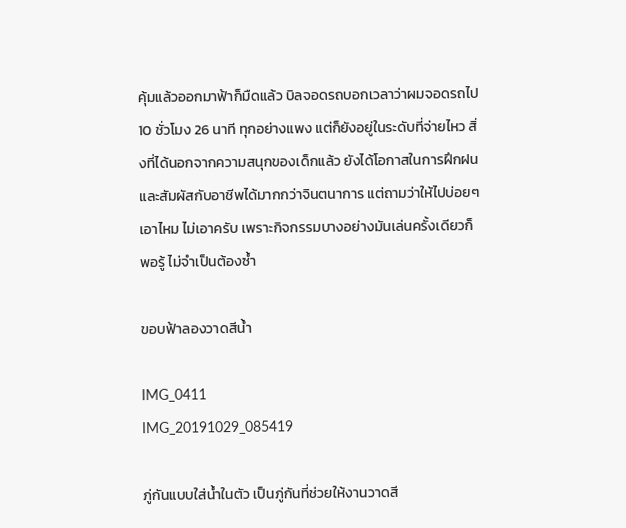คุ้มแล้วออกมาฟ้าก็มืดแล้ว บิลจอดรถบอกเวลาว่าผมจอดรถไป 10 ชั่วโมง 26 นาที ทุกอย่างแพง แต่ก็ยังอยู่ในระดับที่จ่ายไหว สิ่งที่ได้นอกจากความสนุกของเด็กแล้ว ยังได้โอกาสในการฝึกฝนและสัมผัสกับอาชีพได้มากกว่าจินตนาการ แต่ถามว่าให้ไปบ่อยๆเอาไหม ไม่เอาครับ เพราะกิจกรรมบางอย่างมันเล่นครั้งเดียวก็พอรู้ ไม่จำเป็นต้องซ้ำ

ขอบฟ้าลองวาดสีน้ำ

IMG_0411
IMG_20191029_085419

ภู่กันแบบใส่น้ำในตัว เป็นภู่กันที่ช่วยให้งานวาดสี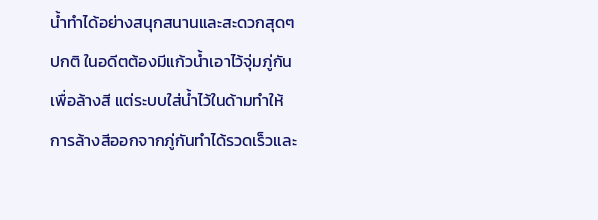น้ำทำได้อย่างสนุกสนานและสะดวกสุดๆ ปกติ ในอดีตต้องมีแก้วน้ำเอาไว้จุ่มภู่กันเพื่อล้างสี แต่ระบบใส่น้ำไว้ในด้ามทำให้การล้างสีออกจากภู่กันทำได้รวดเร็วและ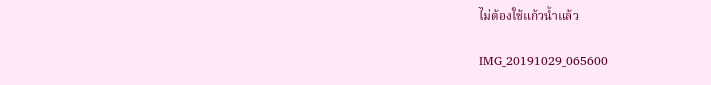ไม่ต้องใช้แก้วน้ำแล้ว

IMG_20191029_065600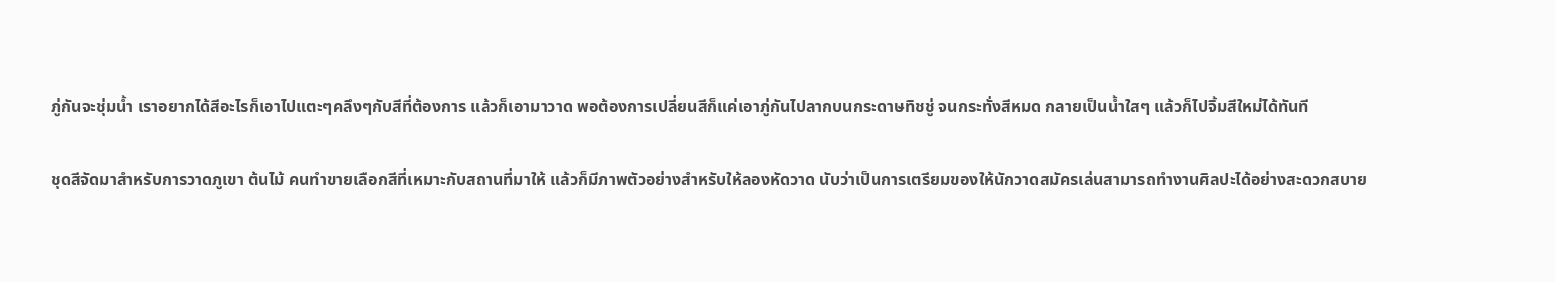ภู่กันจะชุ่มน้ำ เราอยากได้สีอะไรก็เอาไปแตะๆคลึงๆกับสีที่ต้องการ แล้วก็เอามาวาด พอต้องการเปลี่ยนสีก็แค่เอาภู่กันไปลากบนกระดาษทิชชู่ จนกระทั่งสีหมด กลายเป็นน้ำใสๆ แล้วก็ไปจิ้มสีใหม่ได้ทันที

ชุดสีจัดมาสำหรับการวาดภูเขา ต้นไม้ คนทำขายเลือกสีที่เหมาะกับสถานที่มาให้ แล้วก็มีภาพตัวอย่างสำหรับให้ลองหัดวาด นับว่าเป็นการเตรียมของให้นักวาดสมัครเล่นสามารถทำงานศิลปะได้อย่างสะดวกสบาย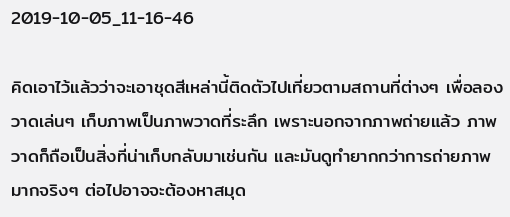2019-10-05_11-16-46

คิดเอาไว้แล้วว่าจะเอาชุดสีเหล่านี้ติดตัวไปเที่ยวตามสถานที่ต่างๆ เพื่อลองวาดเล่นๆ เก็บภาพเป็นภาพวาดที่ระลึก เพราะนอกจากภาพถ่ายแล้ว ภาพวาดก็ถือเป็นสิ่งที่น่าเก็บกลับมาเช่นกัน และมันดูทำยากกว่าการถ่ายภาพมากจริงๆ ต่อไปอาจจะต้องหาสมุด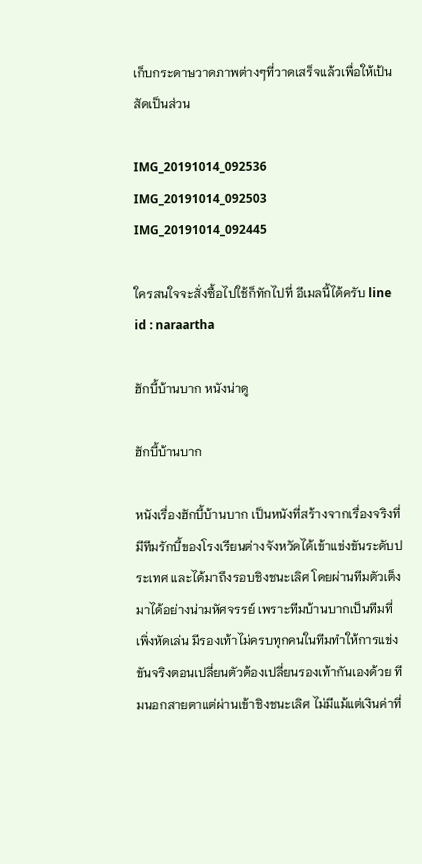เก็บกระดาษวาดภาพต่างๆที่วาดเสร็จแล้วเพื่อให้เป้นสัดเป็นส่วน

IMG_20191014_092536
IMG_20191014_092503
IMG_20191014_092445

ใครสนใจจะสั่งซื้อไปใช้ก็ทักไปที่ อีเมลนี้ได้ครับ line id : naraartha

ฮักบี้บ้านบาก หนังน่าดู

ฮักบี้บ้านบาก

หนังเรื่องฮักบี้บ้านบาก เป็นหนังที่สร้างจากเรื่องจริงที่มีทีมรักบี้ของโรงเรียนต่างจังหวัดได้เข้าแข่งขันระดับประเทศ และได้มาถึงรอบชิงชนะเลิศ โดยผ่านทีมตัวเต็งมาได้อย่างน่ามหัศจรรย์ เพราะทีมบ้านบากเป็นทีมที่เพิ่งหัดเล่น มีรองเท้าไม่ครบทุกคนในทีมทำให้การแข่งขันจริงตอนเปลี่ยนตัวต้องเปลี่ยนรองเท้ากันเองด้วย ทีมนอกสายตาแต่ผ่านเข้าชิงชนะเลิศ ไม่มีแม้แต่เงินค่าที่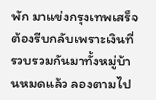พัก มาแข่งกรุงเทพเสร็จต้องรีบกลับเพราะเงินที่รวบรวมกันมาทั้งหมู่บ้านหมดแล้ว ลองตามไป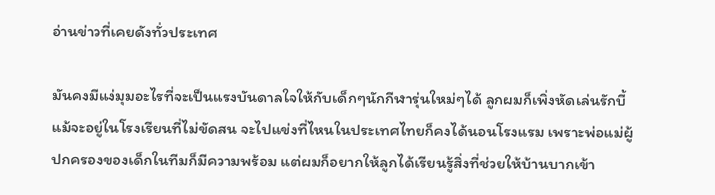อ่านข่าวที่เคยดังทั่วประเทศ

มันคงมีแง่มุมอะไรที่จะเป็นแรงบันดาลใจให้กับเด็กๆนักกีฬารุ่นใหม่ๆได้ ลูกผมก็เพิ่งหัดเล่นรักบี้ แม้จะอยู่ในโรงเรียนที่ไม่ขัดสน จะไปแข่งที่ไหนในประเทศไทยก็คงได้นอนโรงแรม เพราะพ่อแม่ผู้ปกครองของเด็กในทีมก็มีความพร้อม แต่ผมก็อยากให้ลูกได้เรียนรู้สิ่งที่ช่วยให้บ้านบากเข้า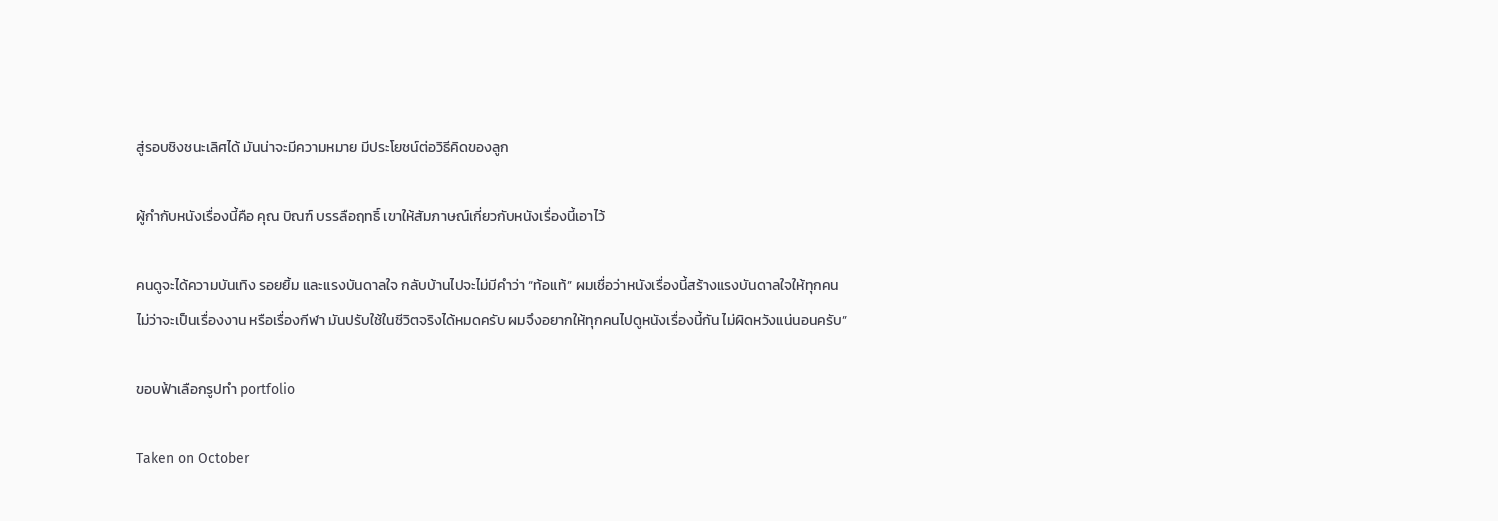สู่รอบชิงชนะเลิศได้ มันน่าจะมีความหมาย มีประโยชน์ต่อวิธีคิดของลูก

ผู้กำกับหนังเรื่องนี้คือ คุณ บิณฑ์ บรรลือฤทธิ์ เขาให้สัมภาษณ์เกี่ยวกับหนังเรื่องนี้เอาไว้

คนดูจะได้ความบันเทิง รอยยิ้ม และแรงบันดาลใจ กลับบ้านไปจะไม่มีคำว่า “ท้อแท้” ผมเชื่อว่าหนังเรื่องนี้สร้างแรงบันดาลใจให้ทุกคน ไม่ว่าจะเป็นเรื่องงาน หรือเรื่องกีฬา มันปรับใช้ในชีวิตจริงได้หมดครับ ผมจึงอยากให้ทุกคนไปดูหนังเรื่องนี้กัน ไม่ผิดหวังแน่นอนครับ”

ขอบฟ้าเลือกรูปทำ portfolio

Taken on October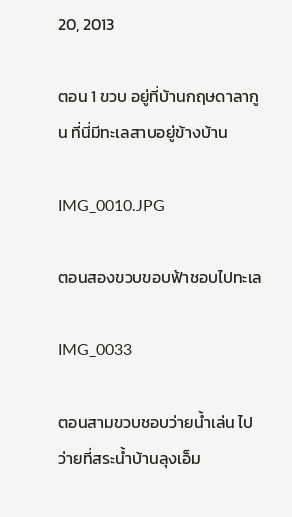20, 2013

ตอน 1 ขวบ อยู่ที่บ้านกฤษดาลากูน ที่นี่มีทะเลสาบอยู่ข้างบ้าน

IMG_0010.JPG

ตอนสองขวบขอบฟ้าชอบไปทะเล

IMG_0033

ตอนสามขวบชอบว่ายน้ำเล่น ไปว่ายที่สระน้ำบ้านลุงเอ็ม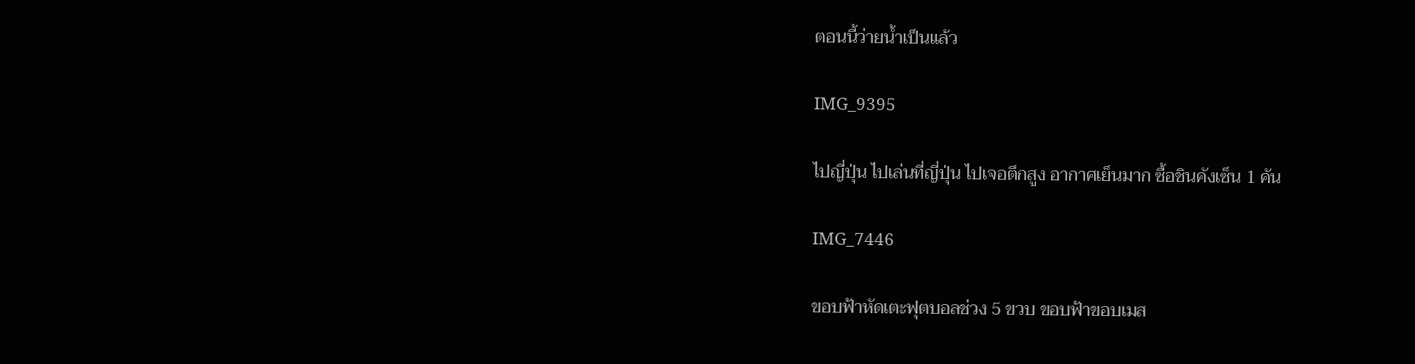ตอนนี้ว่ายน้ำเป็นแล้ว

IMG_9395

ไปญี่ปุ่น ไปเล่นที่ญี่ปุ่น ไปเจอตึกสูง อากาศเย็นมาก ซื้อชินคังเซ็น 1 คัน

IMG_7446

ขอบฟ้าหัดเตะฟุตบอลช่วง 5 ขวบ ขอบฟ้าขอบเมส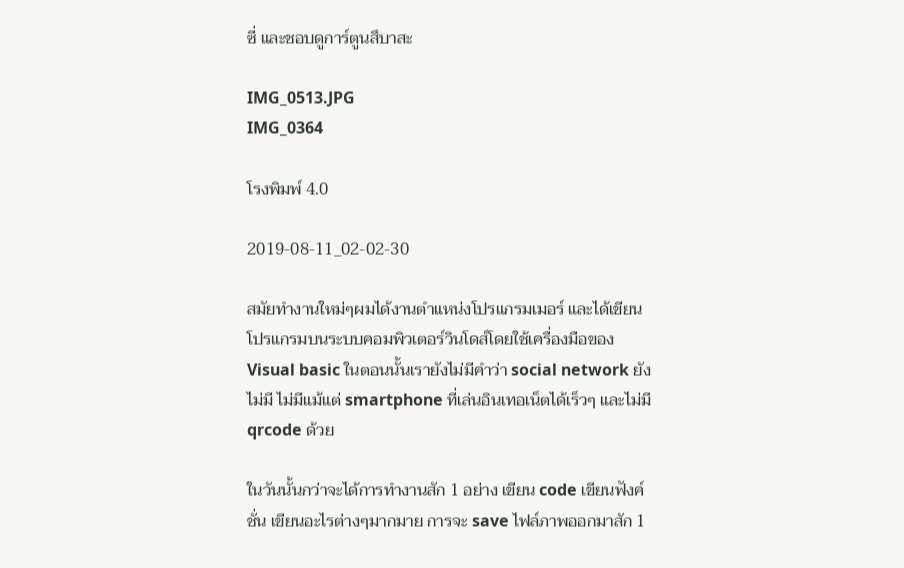ซี่ และชอบดูการ์ตูนสึบาสะ

IMG_0513.JPG
IMG_0364

โรงพิมพ์ 4.0

2019-08-11_02-02-30

สมัยทำงานใหม่ๆผมได้งานตำแหน่งโปรแกรมเมอร์ และได้เขียนโปรแกรมบนระบบคอมพิวเตอร์วินโดส์โดยใช้เครื่องมือของ Visual basic ในตอนนั้นเรายังไม่มีคำว่า social network ยังไม่มี ไม่มีแม้แต่ smartphone ที่เล่นอินเทอเน็ตได้เร็วๆ และไม่มี qrcode ด้วย

ในวันนั้นกว่าจะได้การทำงานสัก 1 อย่าง เขียน code เขียนฟังค์ชั่น เขียนอะไรต่างๆมากมาย การจะ save ไฟล์ภาพออกมาสัก 1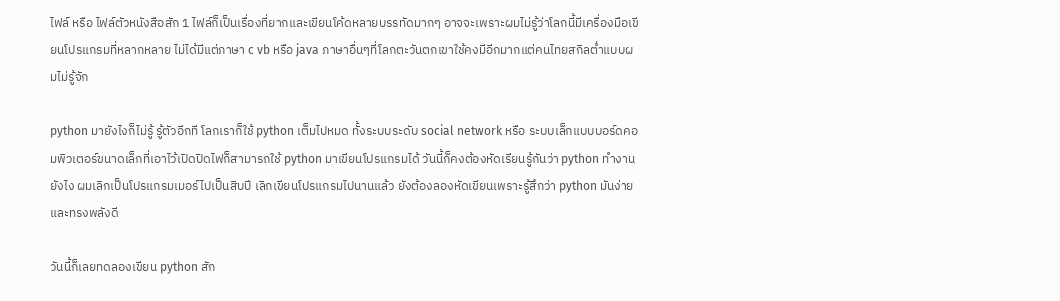ไฟล์ หรือ ไฟล์ตัวหนังสือสัก 1 ไฟล์ก็เป็นเรื่องที่ยากและเขียนโค้ดหลายบรรทัดมากๆ อาจจะเพราะผมไม่รู้ว่าโลกนี้มีเครื่องมือเขียนโปรแกรมที่หลากหลาย ไม่ได้มีแต่ภาษา c vb หรือ java ภาษาอื่นๆที่โลกตะวันตกเขาใช้คงมีอีกมากแต่คนไทยสกิลต่ำแบบผมไม่รู้จัก

python มายังไงก็ไม่รู้ รู้ตัวอีกที โลกเราก็ใช้ python เต็มไปหมด ทั้งระบบระดับ social network หรือ ระบบเล็กแบบบอร์ดคอมพิวเตอร์ขนาดเล็กที่เอาไว้เปิดปิดไฟก็สามารถใช้ python มาเขียนโปรแกรมได้ วันนี้ก็คงต้องหัดเรียนรู้กันว่า python ทำงานยังไง ผมเลิกเป็นโปรแกรมเมอร์ไปเป็นสิบปี เลิกเขียนโปรแกรมไปนานแล้ว ยังต้องลองหัดเขียนเพราะรู้สึกว่า python มันง่ายและทรงพลังดี

วันนี้ก็เลยทดลองเขียน python สัก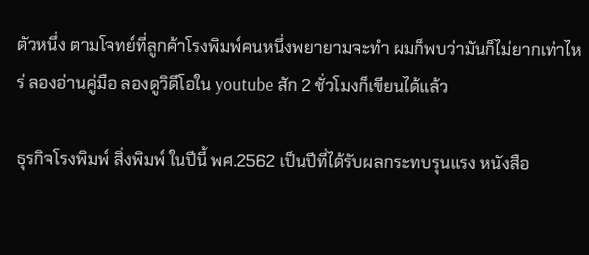ตัวหนึ่ง ตามโจทย์ที่ลูกค้าโรงพิมพ์คนหนึ่งพยายามจะทำ ผมก็พบว่ามันก็ไม่ยากเท่าไหร่ ลองอ่านคู่มือ ลองดูวิดีโอใน youtube สัก 2 ชั่วโมงก็เขียนได้แล้ว

ธุรกิจโรงพิมพ์ สิ่งพิมพ์ ในปีนี้ พศ.2562 เป็นปีที่ได้รับผลกระทบรุนแรง หนังสือ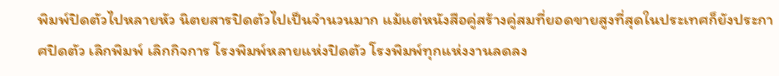พิมพ์ปิดตัวไปหลายหัว นิตยสารปิดตัวไปเป็นจำนวนมาก แม้แต่หนังสือคู่สร้างคู่สมที่ยอดขายสูงที่สุดในประเทศก็ยังประกาศปิดตัว เลิกพิมพ์ เลิกกิจการ โรงพิมพ์หลายแห่งปิดตัว โรงพิมพ์ทุกแห่งงานลดลง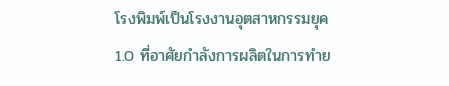โรงพิมพ์เป็นโรงงานอุตสาหกรรมยุค 1.0 ที่อาศัยกำลังการผลิตในการทำย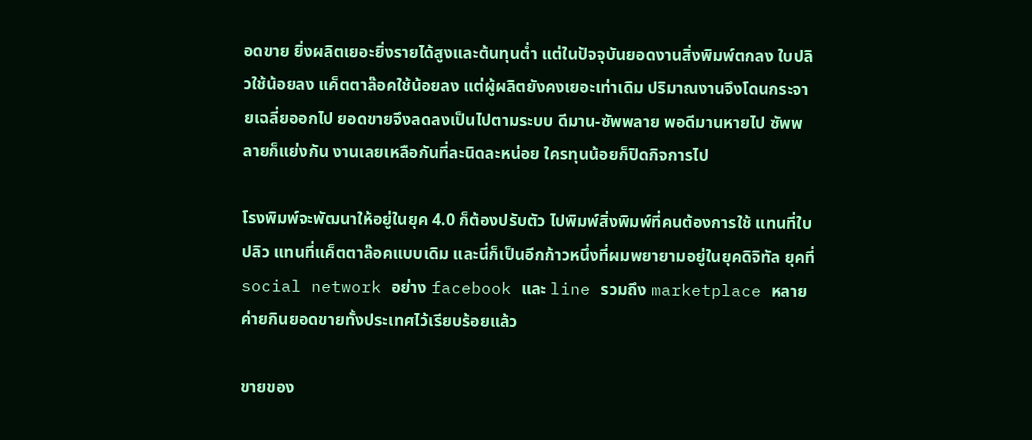อดขาย ยิ่งผลิตเยอะยิ่งรายได้สูงและต้นทุนต่ำ แต่ในปัจจุบันยอดงานสิ่งพิมพ์ตกลง ใบปลิวใช้น้อยลง แค็ตตาล๊อคใช้น้อยลง แต่ผู้ผลิตยังคงเยอะเท่าเดิม ปริมาณงานจึงโดนกระจายเฉลี่ยออกไป ยอดขายจึงลดลงเป็นไปตามระบบ ดีมาน-ซัพพลาย พอดีมานหายไป ซัพพลายก็แย่งกัน งานเลยเหลือกันที่ละนิดละหน่อย ใครทุนน้อยก็ปิดกิจการไป

โรงพิมพ์จะพัฒนาให้อยู่ในยุค 4.0 ก็ต้องปรับตัว ไปพิมพ์สิ่งพิมพ์ที่คนต้องการใช้ แทนที่ใบปลิว แทนที่แค็ตตาล๊อคแบบเดิม และนี่ก็เป็นอีกก้าวหนึ่งที่ผมพยายามอยู่ในยุคดิจิทัล ยุคที่ social network อย่าง facebook และ line รวมถึง marketplace หลายค่ายกินยอดขายทั้งประเทศไว้เรียบร้อยแล้ว

ขายของ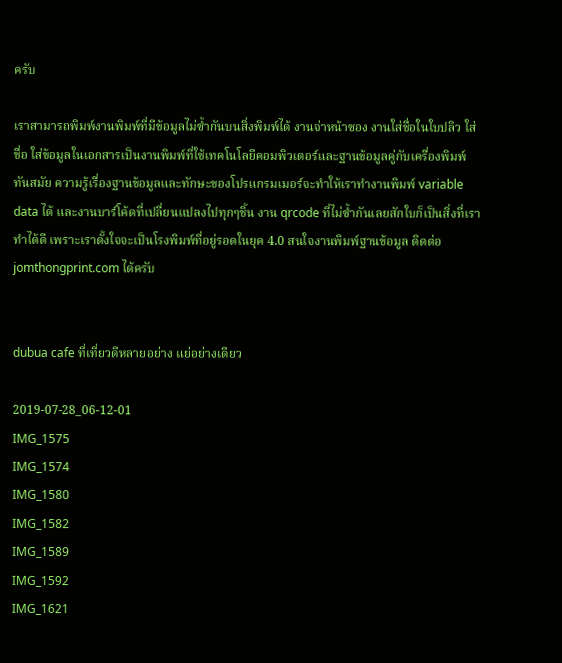ครับ

เราสามารถพิมพ์งานพิมพ์ที่มีข้อมูลไม่ซ้ำกันบนสิ่งพิมพ์ได้ งานจ่าหน้าซอง งานใส่ชื่อในใบปลิว ใส่ชื่อ ใส่ข้อมูลในเอกสารเป็นงานพิมพ์ที่ใช้เทคโนโลยีคอมพิวเตอร์และฐานข้อมูลคู่กับเครื่องพิมพ์ทันสมัย ความรู้เรื่องฐานข้อมูลและทักษะของโปรแกรมเมอร์จะทำให้เราทำงานพิมพ์ variable data ได้ และงานบาร์โค้ดที่เปลี่ยนแปลงไปทุกๆชิ้น งาน qrcode ที่ไม่ซ้ำกันเลยสักใบก็เป็นสิ่งที่เราทำได้ดี เพราะเราตั้งใจจะเป็นโรงพิมพ์ที่อยู่รอดในยุค 4.0 สนใจงานพิมพ์ฐานข้อมูล ติดต่อ jomthongprint.com ได้ครับ


dubua cafe ที่เที่ยวดีหลายอย่าง แย่อย่างเดียว

2019-07-28_06-12-01
IMG_1575
IMG_1574
IMG_1580
IMG_1582
IMG_1589
IMG_1592
IMG_1621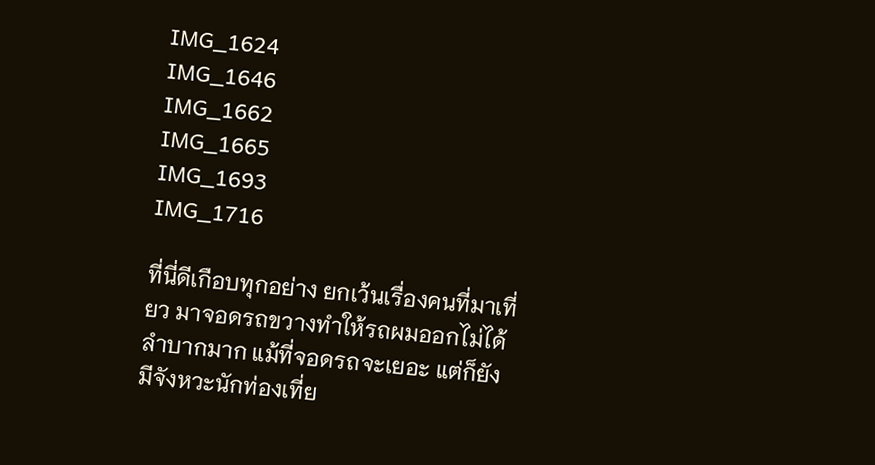IMG_1624
IMG_1646
IMG_1662
IMG_1665
IMG_1693
IMG_1716

ที่นี่ดีเกือบทุกอย่าง ยกเว้นเรื่องคนที่มาเที่ยว มาจอดรถขวางทำให้รถผมออกไม่ได้ ลำบากมาก แม้ที่จอดรถจะเยอะ แต่ก็ยังมีจังหวะนักท่องเที่ย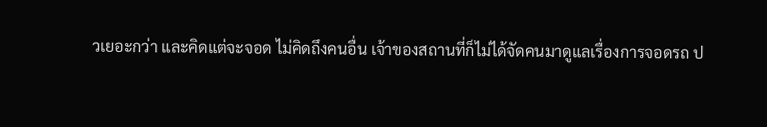วเยอะกว่า และคิดแต่จะจอด ไม่คิดถึงคนอื่น เจ้าของสถานที่ก็ไม่ได้จัดคนมาดูแลเรื่องการจอดรถ ป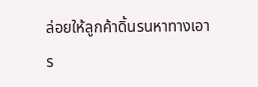ล่อยให้ลูกค้าดิ้นรนหาทางเอาร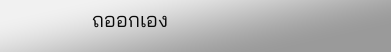ถออกเอง